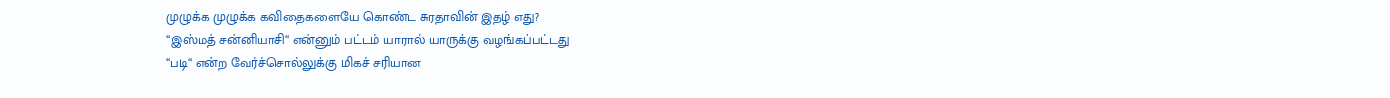முழுக்க முழுக்க கவிதைகளையே கொண்ட சுரதாவின் இதழ் எது?
“இஸ்மத் சன்னியாசி“ என்னும் பட்டம் யாரால் யாருக்கு வழங்கப்பட்டது
“படி“ என்ற வேர்ச்சொல்லுக்கு மிகச் சரியான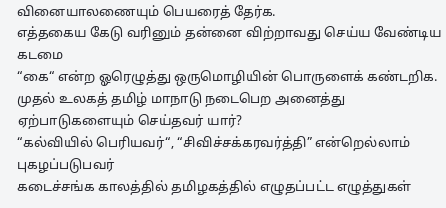வினையாலணையும் பெயரைத் தேர்க.
எத்தகைய கேடு வரினும் தன்னை விற்றாவது செய்ய வேண்டிய கடமை
“கை“ என்ற ஓரெழுத்து ஒருமொழியின் பொருளைக் கண்டறிக.
முதல் உலகத் தமிழ் மாநாடு நடைபெற அனைத்து ஏற்பாடுகளையும் செய்தவர் யார்?
“கல்வியில் பெரியவர்“, “சிவிச்சக்கரவர்த்தி” என்றெல்லாம் புகழப்படுபவர்
கடைச்சங்க காலத்தில் தமிழகத்தில் எழுதப்பட்ட எழுத்துகள்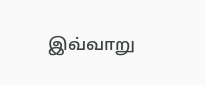இவ்வாறு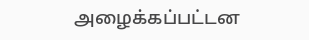அழைக்கப்பட்டன